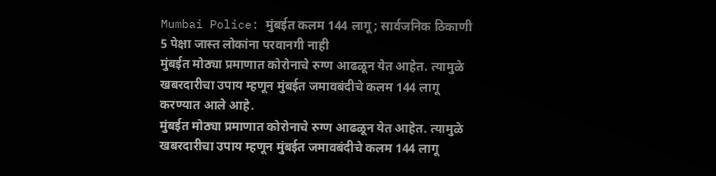Mumbai Police: मुंबईत कलम 144 लागू; सार्वजनिक ठिकाणी 5 पेक्षा जास्त लोकांना परवानगी नाही
मुंबईत मोठ्या प्रमाणात कोरोनाचे रुग्ण आढळून येत आहेत. त्यामुळे खबरदारीचा उपाय म्हणून मुंबईत जमावबंदीचे कलम 144 लागू करण्यात आले आहे.
मुंबईत मोठ्या प्रमाणात कोरोनाचे रुग्ण आढळून येत आहेत. त्यामुळे खबरदारीचा उपाय म्हणून मुंबईत जमावबंदीचे कलम 144 लागू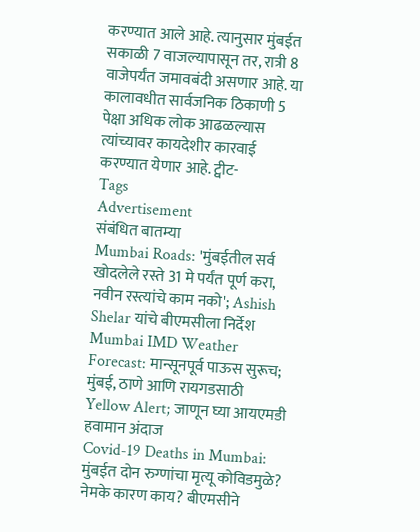करण्यात आले आहे. त्यानुसार मुंबईत सकाळी 7 वाजल्यापासून तर, रात्री 8 वाजेपर्यंत जमावबंदी असणार आहे. या कालावधीत सार्वजनिक ठिकाणी 5 पेक्षा अधिक लोक आढळल्यास त्यांच्यावर कायदेशीर कारवाई करण्यात येणार आहे. ट्वीट-
Tags
Advertisement
संबंधित बातम्या
Mumbai Roads: 'मुंबईतील सर्व खोदलेले रस्ते 31 मे पर्यंत पूर्ण करा, नवीन रस्त्यांचे काम नको'; Ashish Shelar यांचे बीएमसीला निर्देश
Mumbai IMD Weather Forecast: मान्सूनपूर्व पाऊस सुरूच; मुंबई, ठाणे आणि रायगडसाठी Yellow Alert; जाणून घ्या आयएमडी हवामान अंदाज
Covid-19 Deaths in Mumbai: मुंबईत दोन रुग्णांचा मृत्यू कोविडमुळे? नेमके कारण काय? बीएमसीने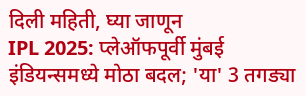दिली महिती, घ्या जाणून
IPL 2025: प्लेऑफपूर्वी मुंबई इंडियन्समध्ये मोठा बदल; 'या' 3 तगड्या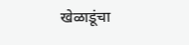खेळाडूंचा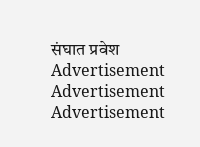संघात प्रवेश
Advertisement
Advertisement
Advertisement